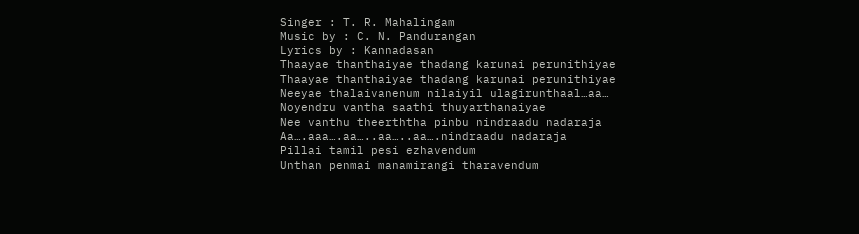Singer : T. R. Mahalingam
Music by : C. N. Pandurangan
Lyrics by : Kannadasan
Thaayae thanthaiyae thadang karunai perunithiyae
Thaayae thanthaiyae thadang karunai perunithiyae
Neeyae thalaivanenum nilaiyil ulagirunthaal…aa…
Noyendru vantha saathi thuyarthanaiyae
Nee vanthu theerththa pinbu nindraadu nadaraja
Aa….aaa….aa…..aa…..aa….nindraadu nadaraja
Pillai tamil pesi ezhavendum
Unthan penmai manamirangi tharavendum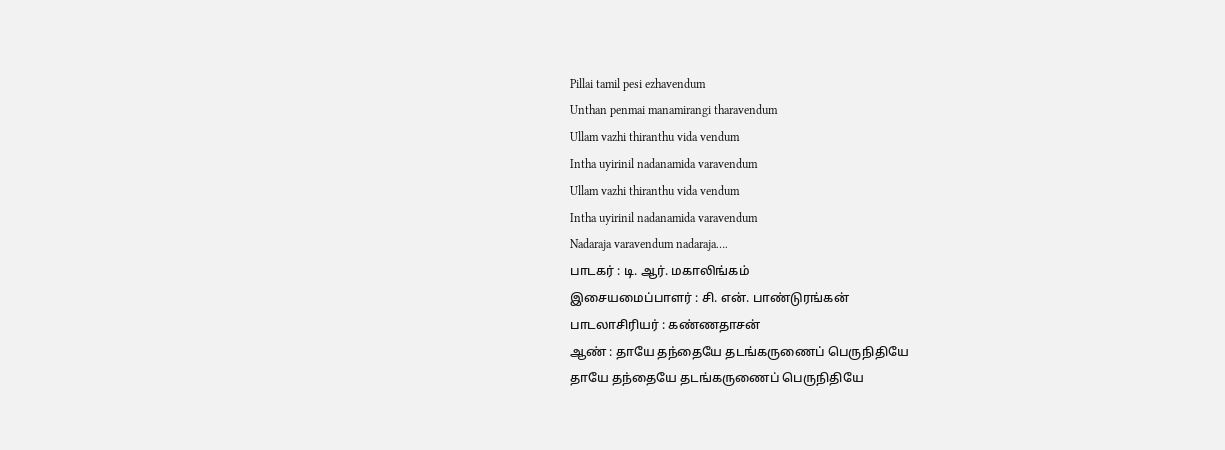Pillai tamil pesi ezhavendum
Unthan penmai manamirangi tharavendum
Ullam vazhi thiranthu vida vendum
Intha uyirinil nadanamida varavendum
Ullam vazhi thiranthu vida vendum
Intha uyirinil nadanamida varavendum
Nadaraja varavendum nadaraja….
பாடகர் : டி. ஆர். மகாலிங்கம்
இசையமைப்பாளர் : சி. என். பாண்டுரங்கன்
பாடலாசிரியர் : கண்ணதாசன்
ஆண் : தாயே தந்தையே தடங்கருணைப் பெருநிதியே
தாயே தந்தையே தடங்கருணைப் பெருநிதியே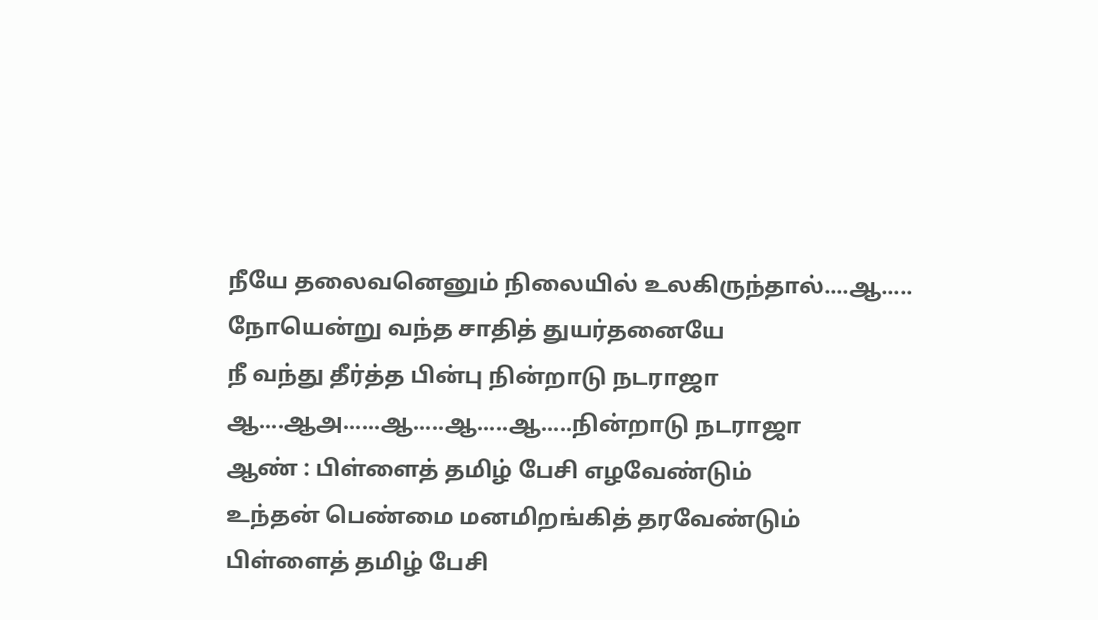நீயே தலைவனெனும் நிலையில் உலகிருந்தால்....ஆ.....
நோயென்று வந்த சாதித் துயர்தனையே
நீ வந்து தீர்த்த பின்பு நின்றாடு நடராஜா
ஆ....ஆஅ......ஆ.....ஆ.....ஆ.....நின்றாடு நடராஜா
ஆண் : பிள்ளைத் தமிழ் பேசி எழவேண்டும்
உந்தன் பெண்மை மனமிறங்கித் தரவேண்டும்
பிள்ளைத் தமிழ் பேசி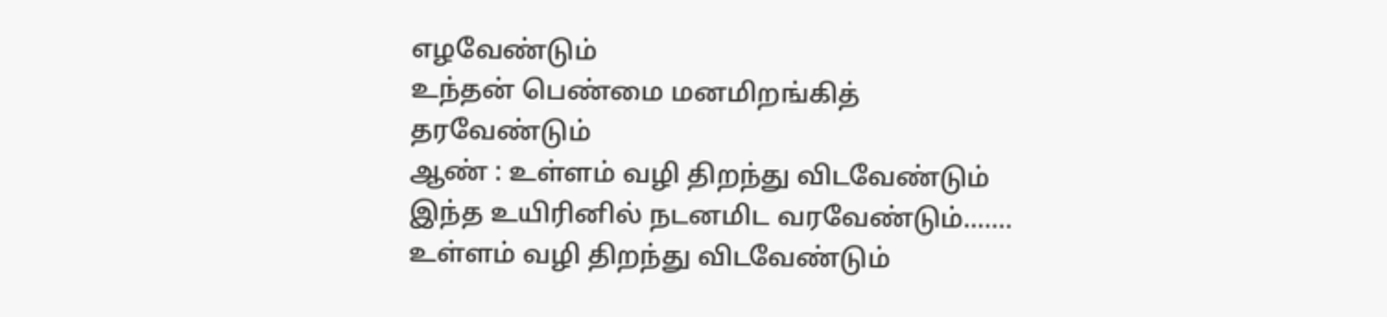எழவேண்டும்
உந்தன் பெண்மை மனமிறங்கித் தரவேண்டும்
ஆண் : உள்ளம் வழி திறந்து விடவேண்டும்
இந்த உயிரினில் நடனமிட வரவேண்டும்.......
உள்ளம் வழி திறந்து விடவேண்டும்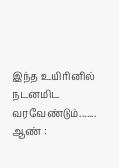இந்த உயிரினில் நடனமிட வரவேண்டும்.......
ஆண் :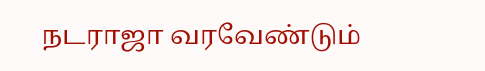நடராஜா வரவேண்டும்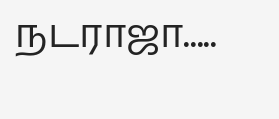நடராஜா.....